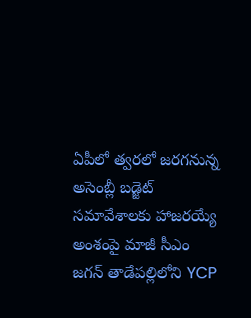ఏపీలో త్వరలో జరగనున్న అసెంబ్లీ బడ్జెట్ సమావేశాలకు హాజరయ్యే అంశంపై మాజీ సీఎం జగన్ తాడేపల్లిలోని YCP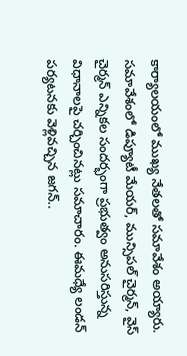కార్యాలయంలో ముఖ్య నేతలతో సమావేశం అయ్యారు. సమావేశంలో డిప్యూటీ మేయర్, మున్సిపల్ చైర్మన్, వైస్ చైర్మన్ ఎన్నికల సందర్భంగా ప్రభుత్వం అనుసరిస్తున్న విధానాలపై చర్చించినట్లు సమాచారం. ఈమధ్యే లండన్ పర్యటనకు వెళ్లివచ్చిన జగన్..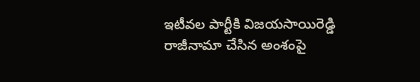ఇటీవల పార్టీకి విజయసాయిరెడ్డి రాజీనామా చేసిన అంశంపై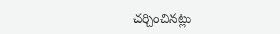చర్చించినట్లు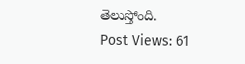తెలుస్తోంది.
Post Views: 61